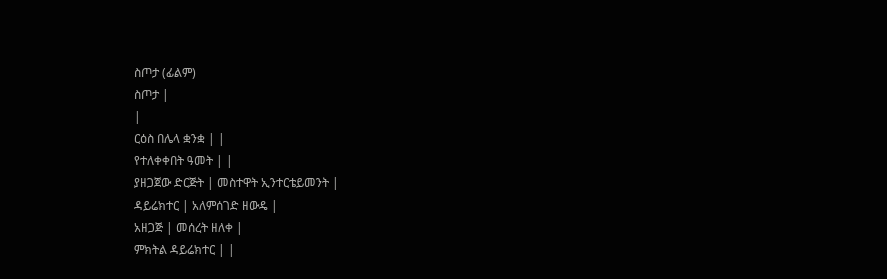ስጦታ (ፊልም)
ስጦታ |
|
ርዕስ በሌላ ቋንቋ | |
የተለቀቀበት ዓመት | |
ያዘጋጀው ድርጅት | መስተዋት ኢንተርቴይመንት |
ዳይሬክተር | አለምሰገድ ዘውዴ |
አዘጋጅ | መሰረት ዘለቀ |
ምክትል ዳይሬክተር | |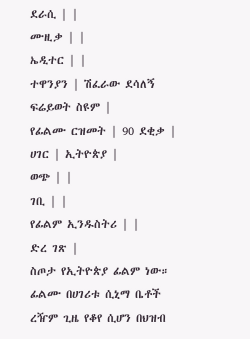ደራሲ | |
ሙዚቃ | |
ኤዲተር | |
ተዋንያን | ሽፈራው ደሳለኝ ፍሬይወት ስዩም |
የፊልሙ ርዝመት | 90 ደቂቃ |
ሀገር | ኢትዮጵያ |
ወጭ | |
ገቢ | |
የፊልም ኢንዱስትሪ | |
ድረ ገጽ |
ስጦታ የኢትዮጵያ ፊልም ነው። ፊልሙ በሀገሪቱ ሲኒማ ቤቶች ረዥም ጊዜ የቆየ ሲሆን በህዝብ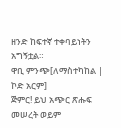ዘንድ ከፍተኛ ተቀባይነትን አግኝቷል።
ዋቢ ምንጭ[ለማስተካከል | ኮድ አርም]
ጅምር! ይህ አጭር ጽሑፍ መሠረት ወይም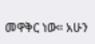መዋቅር ነው። አሁን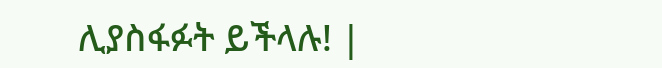ሊያስፋፉት ይችላሉ! |